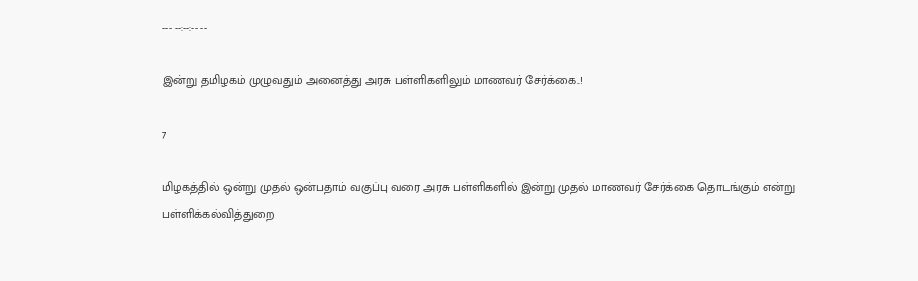--- --:--:-- --

இன்று தமிழகம் முழுவதும் அனைத்து அரசு பள்ளிகளிலும் மாணவர் சேர்க்கை..!

7

மிழகத்தில் ஒன்று முதல் ஒன்பதாம் வகுப்பு வரை அரசு பள்ளிகளில் இன்று முதல் மாணவர் சேர்க்கை தொடங்கும் என்று பள்ளிக்கல்வித்துறை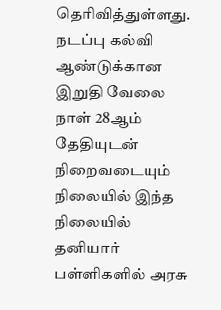தெரிவித்துள்ளது. நடப்பு கல்வி ஆண்டுக்கான இறுதி வேலை நாள் 28ஆம் தேதியுடன் நிறைவடையும் நிலையில் இந்த நிலையில் தனியார் பள்ளிகளில் அரசு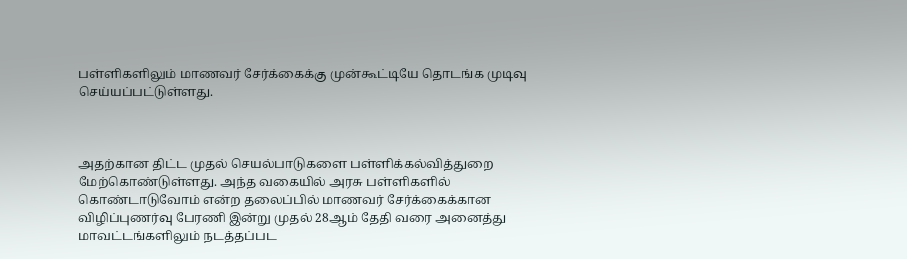பள்ளிகளிலும் மாணவர் சேர்க்கைக்கு முன்கூட்டியே தொடங்க முடிவு செய்யப்பட்டுள்ளது.



அதற்கான திட்ட முதல் செயல்பாடுகளை பள்ளிக்கல்வித்துறை மேற்கொண்டுள்ளது. அந்த வகையில் அரசு பள்ளிகளில் கொண்டாடுவோம் என்ற தலைப்பில் மாணவர் சேர்க்கைக்கான விழிப்புணர்வு பேரணி இன்று முதல் 28ஆம் தேதி வரை அனைத்து மாவட்டங்களிலும் நடத்தப்பட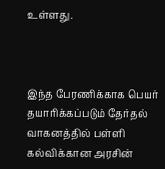உள்ளது.



இந்த பேரணிக்காக பெயர் தயாரிக்கப்படும் தேர்தல் வாகனத்தில் பள்ளி கல்விக்கான அரசின்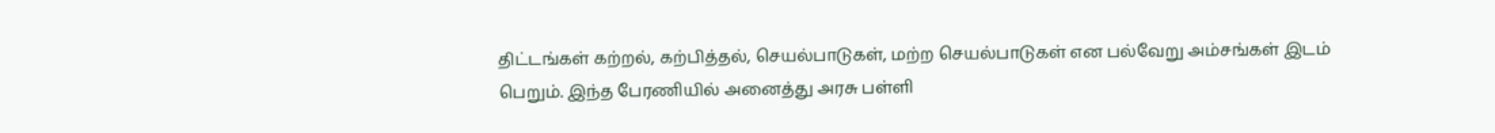திட்டங்கள் கற்றல், கற்பித்தல், செயல்பாடுகள், மற்ற செயல்பாடுகள் என பல்வேறு அம்சங்கள் இடம் பெறும். இந்த பேரணியில் அனைத்து அரசு பள்ளி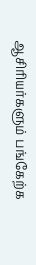ஆசிரியர்களும் பங்கேற்க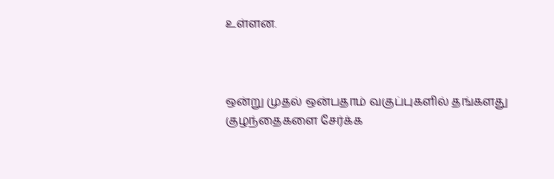உள்ளன.



ஒன்று முதல் ஒன்பதாம் வகுப்புகளில் தங்களது குழந்தைகளை சேர்க்க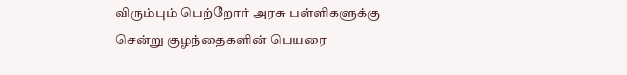விரும்பும் பெற்றோர் அரசு பள்ளிகளுக்கு சென்று குழந்தைகளின் பெயரை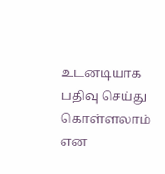உடனடியாக பதிவு செய்து கொள்ளலாம் என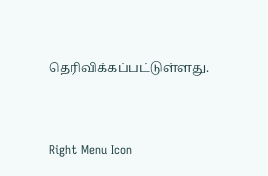தெரிவிக்கப்பட்டுள்ளது.



Right Menu Icon